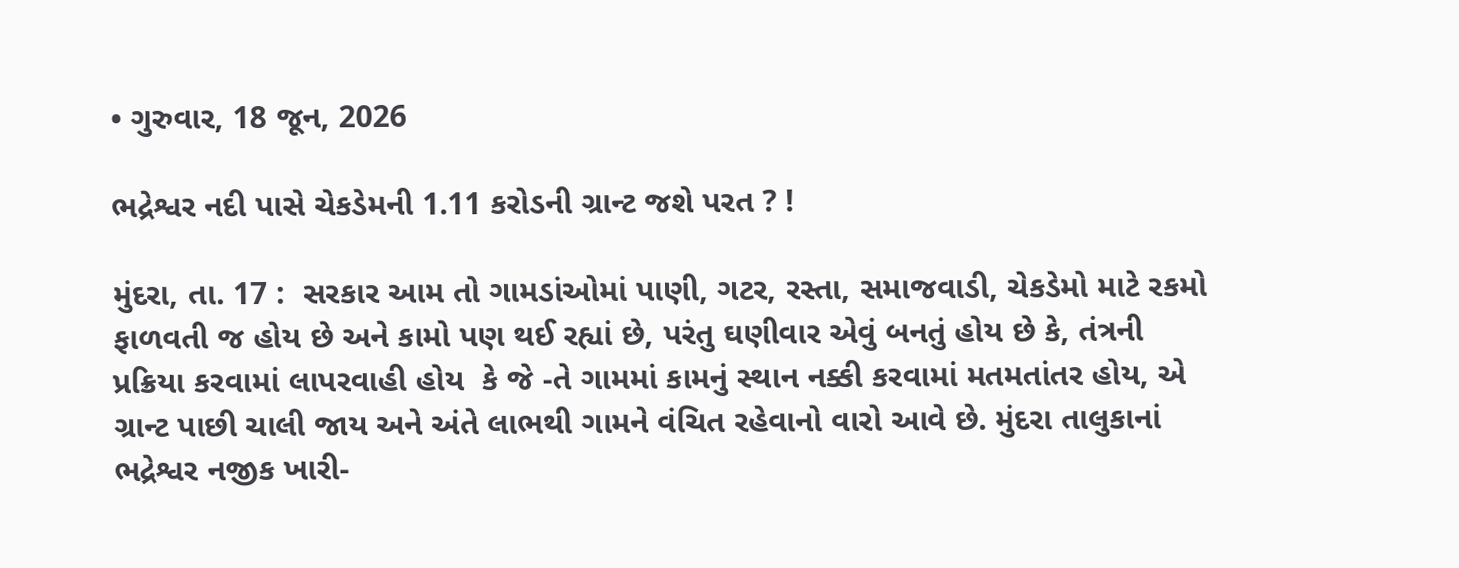• ગુરુવાર, 18 જૂન, 2026

ભદ્રેશ્વર નદી પાસે ચેકડેમની 1.11 કરોડની ગ્રાન્ટ જશે પરત ? !

મુંદરા, તા. 17 :  સરકાર આમ તો ગામડાંઓમાં પાણી, ગટર, રસ્તા, સમાજવાડી, ચેકડેમો માટે રકમો ફાળવતી જ હોય છે અને કામો પણ થઈ રહ્યાં છે, પરંતુ ઘણીવાર એવું બનતું હોય છે કે, તંત્રની પ્રક્રિયા કરવામાં લાપરવાહી હોય  કે જે -તે ગામમાં કામનું સ્થાન નક્કી કરવામાં મતમતાંતર હોય, એ ગ્રાન્ટ પાછી ચાલી જાય અને અંતે લાભથી ગામને વંચિત રહેવાનો વારો આવે છે. મુંદરા તાલુકાનાં ભદ્રેશ્વર નજીક ખારી-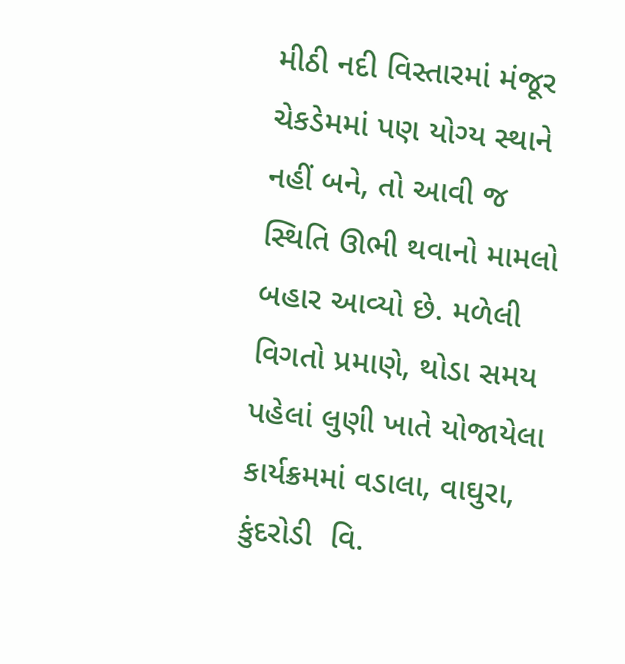મીઠી નદી વિસ્તારમાં મંજૂર ચેકડેમમાં પણ યોગ્ય સ્થાને નહીં બને, તો આવી જ સ્થિતિ ઊભી થવાનો મામલો બહાર આવ્યો છે. મળેલી વિગતો પ્રમાણે, થોડા સમય પહેલાં લુણી ખાતે યોજાયેલા કાર્યક્રમમાં વડાલા, વાઘુરા, કુંદરોડી  વિ.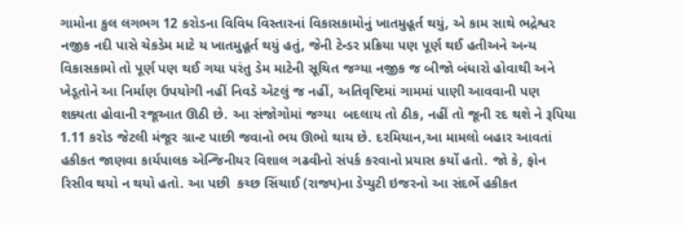ગામોના કુલ લગભગ 12 કરોડના વિવિધ વિસ્તારનાં વિકાસકામોનું ખાતમુહૂર્ત થયું, એ કામ સાથે ભદ્રેશ્વર નજીક નદી પાસે ચેકડેમ માટે ય ખાતમુહૂર્ત થયું હતું, જેની ટેન્ડર પ્રક્રિયા પણ પૂર્ણ થઈ હતીઅને અન્ય વિકાસકામો તો પૂર્ણ પણ થઈ ગયા પરંતુ ડેમ માટેની સૂચિત જગ્યા નજીક જ બીજો બંધારો હોવાથી અને ખેડૂતોને આ નિર્માણ ઉપયોગી નહીં નિવડે એટલું જ નહીં, અતિવૃષ્ટિમાં ગામમાં પાણી આવવાની પણ શક્યતા હોવાની રજૂઆત ઊઠી છે. આ સંજોગોમાં જગ્યા  બદલાય તો ઠીક, નહીં તો જૂની રદ થશે ને રૂપિયા 1.11 કરોડ જેટલી મંજૂર ગ્રાન્ટ પાછી જવાનો ભય ઊભો થાય છે. દરમિયાન,આ મામલો બહાર આવતાં હકીકત જાણવા કાર્યપાલક એન્જિનીયર વિશાલ ગઢવીનો સંપર્ક કરવાનો પ્રયાસ કર્યો હતો. જો કે, ફોન રિસીવ થયો ન થયો હતો. આ પછી  કચ્છ સિંચાઈ (રાજ્ય)ના ડેપ્યુટી ઇજરનો આ સંદર્ભે હકીકત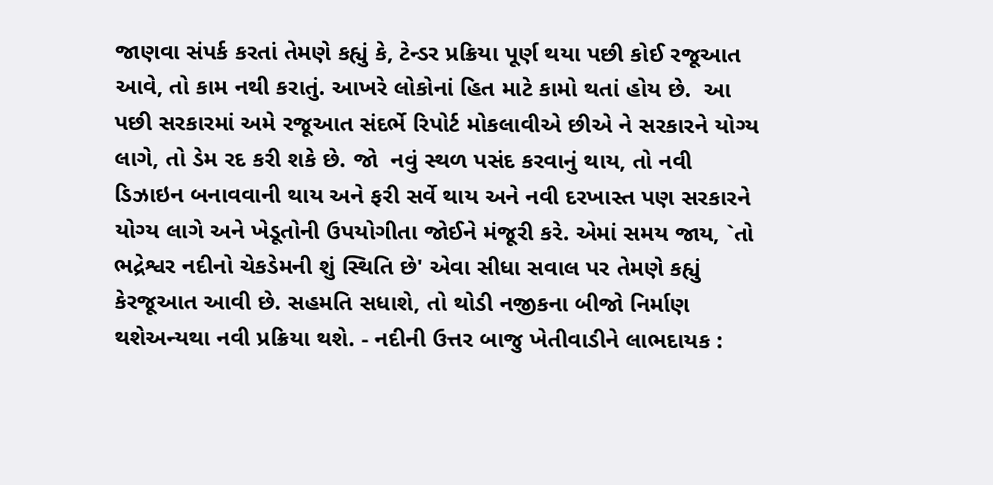જાણવા સંપર્ક કરતાં તેમણે કહ્યું કે, ટેન્ડર પ્રક્રિયા પૂર્ણ થયા પછી કોઈ રજૂઆત આવે, તો કામ નથી કરાતું. આખરે લોકોનાં હિત માટે કામો થતાં હોય છે.  આ પછી સરકારમાં અમે રજૂઆત સંદર્ભે રિપોર્ટ મોકલાવીએ છીએ ને સરકારને યોગ્ય લાગે, તો ડેમ રદ કરી શકે છે. જો  નવું સ્થળ પસંદ કરવાનું થાય, તો નવી ડિઝાઇન બનાવવાની થાય અને ફરી સર્વે થાય અને નવી દરખાસ્ત પણ સરકારને યોગ્ય લાગે અને ખેડૂતોની ઉપયોગીતા જોઈને મંજૂરી કરે. એમાં સમય જાય, `તો ભદ્રેશ્વર નદીનો ચેકડેમની શું સ્થિતિ છે' એવા સીધા સવાલ પર તેમણે કહ્યું કેરજૂઆત આવી છે. સહમતિ સધાશે, તો થોડી નજીકના બીજો નિર્માણ થશેઅન્યથા નવી પ્રક્રિયા થશે. - નદીની ઉત્તર બાજુ ખેતીવાડીને લાભદાયક :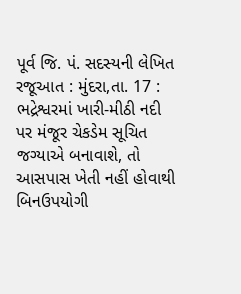પૂર્વ જિ. પં. સદસ્યની લેખિત રજૂઆત : મુંદરા,તા. 17 : ભદ્રેશ્વરમાં ખારી-મીઠી નદી પર મંજૂર ચેકડેમ સૂચિત જગ્યાએ બનાવાશે, તો આસપાસ ખેતી નહીં હોવાથી બિનઉપયોગી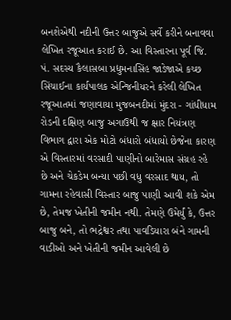બનશેએથી નદીની ઉત્તર બાજુએ સર્વે કરીને બનાવવા લેખિત રજૂઆત કરાઈ છે. આ વિસ્તારના પૂર્વ જિ. પં. સદસ્ય કૈલાસબા પ્રદ્યુમનાસિંહ જાડેજાએ કચ્છ સિંચાઈના કાર્યપાલક એન્જિનીયરને કરેલી લેખિત રજૂઆતમાં જણાવાયા મુજબનદીમાં મુંદરા - ગાંધીધામ રોડની દક્ષિણ બાજુ અગાઉથી જ ક્ષાર નિયંત્રણ વિભાગ દ્વારા એક મોટો બંધારો બંધાયો છેજેના કારણ એ વિસ્તારમાં વરસાદી પાણીનો બારેમાસ સંગ્રહ રહે છે અને ચેકડેમ બન્યા પછી વધુ વરસાદ થાય, તો ગામના રહેવાસી વિસ્તાર બાજુ પાણી આવી શકે એમ છે, તેમજ ખેતીની જમીન નથી. તેમણે ઉમેર્યું કે, ઉત્તર બાજુ બને, તો ભદ્રેશ્વર તથા પાવડિયારા બંને ગામની વાડીઓ અને ખેતીની જમીન આવેલી છે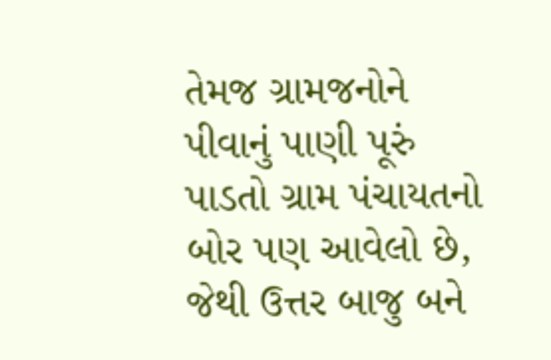તેમજ ગ્રામજનોને પીવાનું પાણી પૂરું પાડતો ગ્રામ પંચાયતનો બોર પણ આવેલો છે, જેથી ઉત્તર બાજુ બને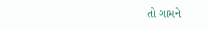તો ગામને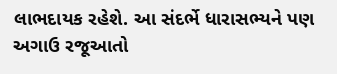લાભદાયક રહેશે. આ સંદર્ભે ધારાસભ્યને પણ અગાઉ રજૂઆતો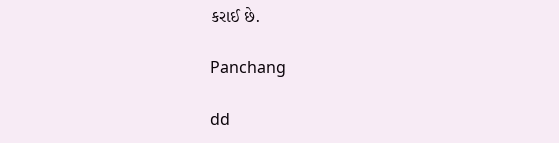કરાઈ છે.

Panchang

dd